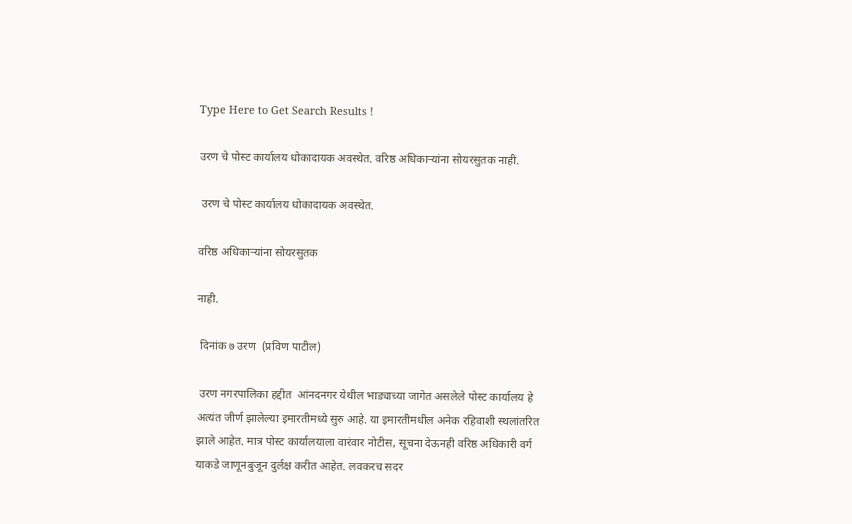Type Here to Get Search Results !

उरण चे पोस्ट कार्यालय धोकादायक अवस्थेत. वरिष्ठ अधिकाऱ्यांना सोयरसुतक नाही.

 उरण चे पोस्ट कार्यालय धोकादायक अवस्थेत.

वरिष्ठ अधिकाऱ्यांना सोयरसुतक

नाही.

 दिनांक ७ उरण  (प्रविण पाटील)

 उरण नगरपालिका हद्दीत  आंनदनगर येथील भाड्याच्या जागेत असलेले पोस्ट कार्यालय हे अत्यंत जीर्ण झालेल्या इमारतीमध्ये सुरु आहे. या इमारतीमधील अनेक रहिवाशी स्थलांतरित झाले आहेत. मात्र पोस्ट कार्यालयाला वारंवार नोटीस, सूचना देऊनही वरिष्ठ अधिकारी वर्ग याकडे जाणूनबुजून दुर्लक्ष करीत आहेत. लवकरच सदर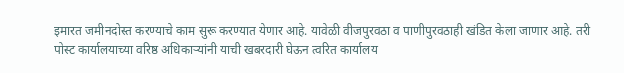इमारत जमीनदोस्त करण्याचे काम सुरू करण्यात येणार आहे. यावेळी वीजपुरवठा व पाणीपुरवठाही खंडित केला जाणार आहे. तरी पोस्ट कार्यालयाच्या वरिष्ठ अधिकाऱ्यांनी याची खबरदारी घेऊन त्वरित कार्यालय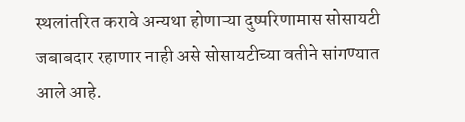स्थलांतरित करावे अन्यथा होणाऱ्या दुष्परिणामास सोसायटी जबाबदार रहाणार नाही असे सोसायटीच्या वतीने सांगण्यात आले आहे.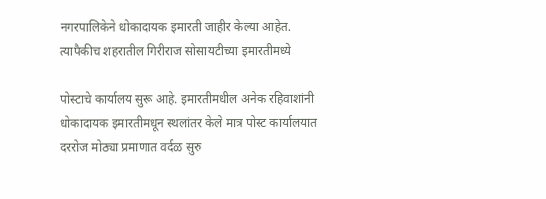नगरपालिकेने धोकादायक इमारती जाहीर केल्या आहेत. त्यापैकीच शहरातील गिरीराज सोसायटीच्या इमारतीमध्ये

पोस्टाचे कार्यालय सुरू आहे. इमारतीमधील अनेक रहिवाशांनी धोकादायक इमारतीमधून स्थलांतर केले मात्र पोस्ट कार्यालयात दररोज मोठ्या प्रमाणात वर्दळ सुरु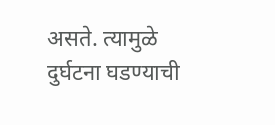असते. त्यामुळे दुर्घटना घडण्याची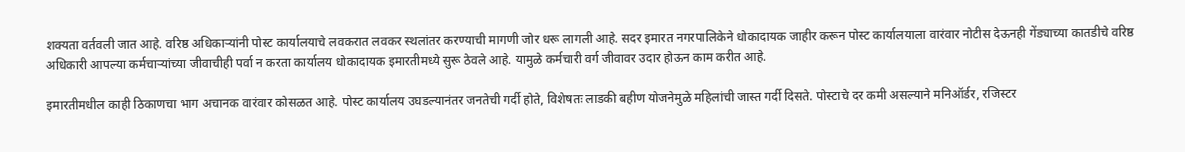शक्यता वर्तवली जात आहे. वरिष्ठ अधिकाऱ्यांनी पोस्ट कार्यालयाचे लवकरात लवकर स्थलांतर करण्याची मागणी जोर धरू लागली आहे. सदर इमारत नगरपालिकेने धोकादायक जाहीर करून पोस्ट कार्यालयाला वारंवार नोटीस देऊनही गेंड्याच्या कातडीचे वरिष्ठ अधिकारी आपल्या कर्मचाऱ्यांच्या जीवाचीही पर्वा न करता कार्यालय धोकादायक इमारतीमध्ये सुरू ठेवले आहे. यामुळे कर्मचारी वर्ग जीवावर उदार होऊन काम करीत आहे.

इमारतीमधील काही ठिकाणचा भाग अचानक वारंवार कोसळत आहे. पोस्ट कार्यालय उघडल्यानंतर जनतेची गर्दी होते, विशेषतः लाडकी बहीण योजनेमुळे महिलांची जास्त गर्दी दिसते. पोस्टाचे दर कमी असल्याने मनिऑर्डर, रजिस्टर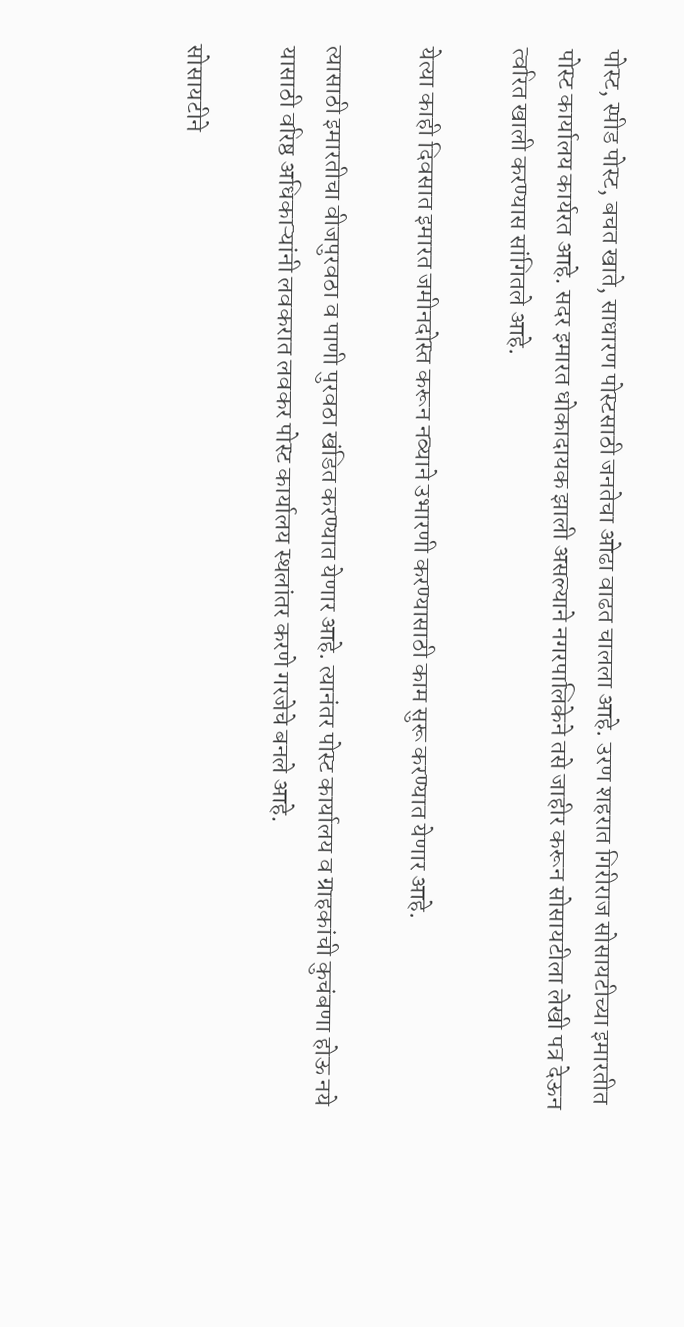पोस्ट, स्पीड पोस्ट, बचत खाते, साधारण पोस्टसाठी जनतेचा ओढा वाढत चालला आहे. उरण शहरात गिरीराज सोसायटीच्या इमारतीत पोस्ट कार्यालय कार्यरत आहे. सदर इमारत धोकादायक झाली असल्याने नगरपालिकेने तसे जाहीर करून सोसायटीला लेखी पत्र देऊन त्वरित खाली करण्यास सांगितले आहे.

येत्या काही दिवसात इमारत जमीनदोस्त करून नव्याने उभारणी करण्यासाठी काम सुरू करण्यात येणार आहे.

त्यासाठी इमारतीचा वीजपुरवठा व पाणी पुरवठा खंडित करण्यात येणार आहे. त्यानंतर पोस्ट कार्यालय व ग्राहकांची कुचंबणा होऊ नये यासाठी वरिष्ठ अधिकाऱ्यांनी लवकरात लवकर पोस्ट कार्यालय स्थलांतर करणे गरजेचे बनले आहे.

सोसायटीने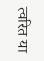त्वरित या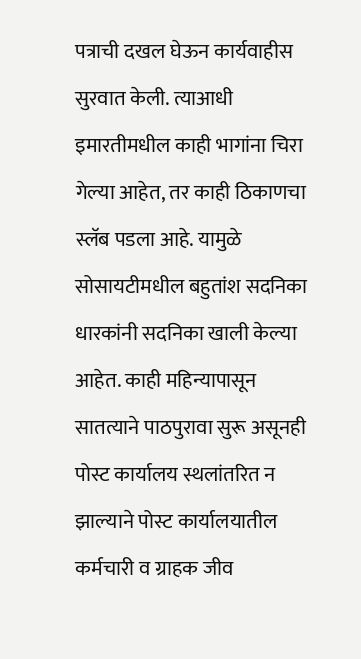पत्राची दखल घेऊन कार्यवाहीस सुरवात केली. त्याआधी इमारतीमधील काही भागांना चिरा गेल्या आहेत, तर काही ठिकाणचा स्लॅब पडला आहे. यामुळे सोसायटीमधील बहुतांश सदनिका धारकांनी सदनिका खाली केल्या आहेत. काही महिन्यापासून सातत्याने पाठपुरावा सुरू असूनही पोस्ट कार्यालय स्थलांतरित न झाल्याने पोस्ट कार्यालयातील कर्मचारी व ग्राहक जीव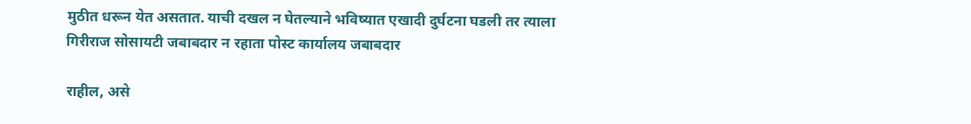मुठीत धरून येत असतात. याची दखल न घेतल्याने भविष्यात एखादी दुर्घटना घडली तर त्याला गिरीराज सोसायटी जबाबदार न रहाता पोस्ट कार्यालय जबाबदार

राहील, असे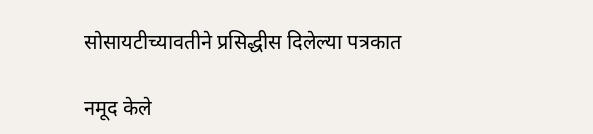सोसायटीच्यावतीने प्रसिद्धीस दिलेल्या पत्रकात

नमूद केले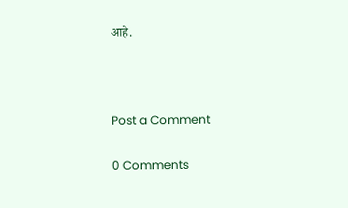आहे.



Post a Comment

0 Comments